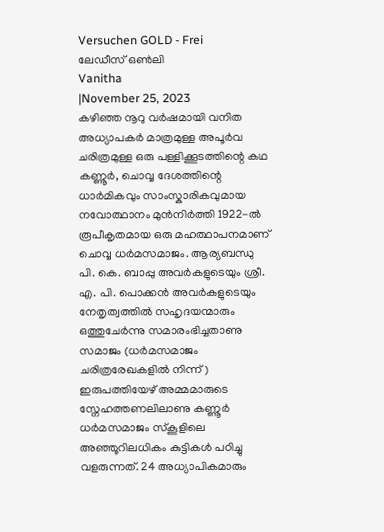Versuchen GOLD - Frei
ലേഡീസ് ഒൺലി
Vanitha
|November 25, 2023
കഴിഞ്ഞ നൂറു വർഷമായി വനിത അധ്യാപകർ മാത്രമുള്ള അപൂർവ ചരിത്രമുള്ള ഒരു പള്ളിക്കൂടത്തിന്റെ കഥ
കണ്ണൂർ, ചൊവ്വ ദേശത്തിന്റെ ധാർമികവും സാംസ്കാരികവുമായ നവോത്ഥാനം മുൻനിർത്തി 1922-ൽ രൂപീകൃതമായ ഒരു മഹത്ഥാപനമാണ് ചൊവ്വ ധർമസമാജം. ആര്യബന്ധു പി. കെ. ബാപ്പു അവർകളുടെയും ശ്രീ. എ. പി. പൊക്കൻ അവർകളുടെയും നേതൃത്വത്തിൽ സഹൃദയന്മാരും ഒത്തുചേർന്നു സമാരംഭിച്ചതാണു സമാജം (ധർമസമാജം ചരിത്രരേഖകളിൽ നിന്ന്)
ഇരുപത്തിയേഴ് അമ്മമാരുടെ സ്നേഹത്തണലിലാണു കണ്ണൂർ ധർമസമാജം സ്കൂളിലെ അഞ്ഞൂറിലധികം കുട്ടികൾ പഠിച്ചു വളരുന്നത്. 24 അധ്യാപികമാരും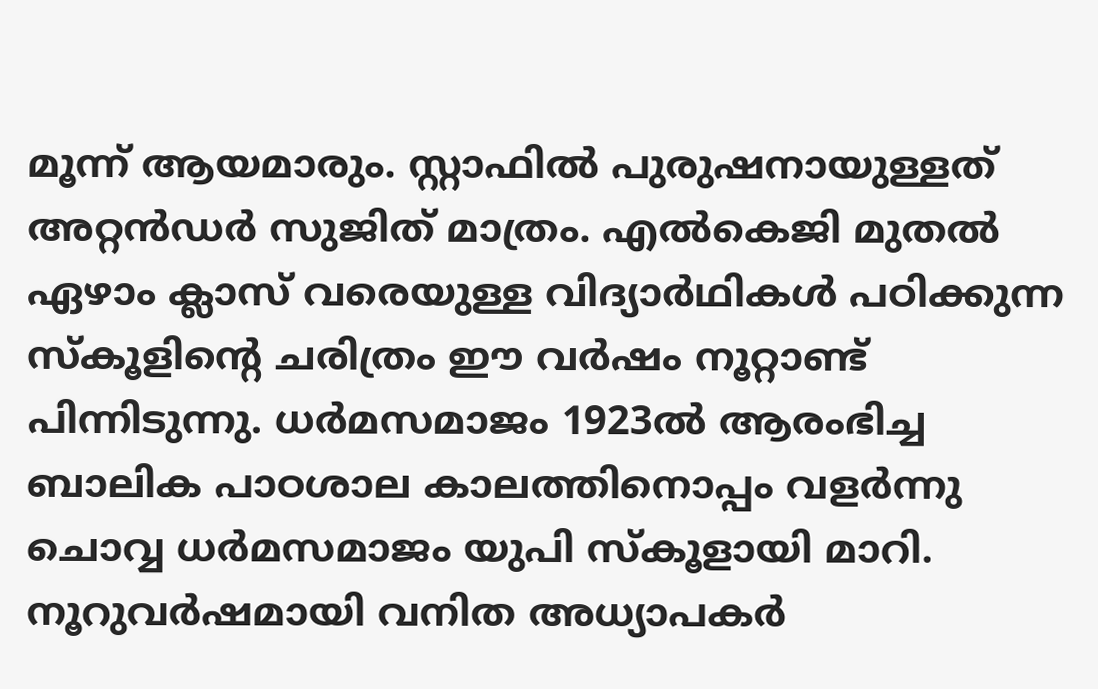മൂന്ന് ആയമാരും. സ്റ്റാഫിൽ പുരുഷനായുള്ളത് അറ്റൻഡർ സുജിത് മാത്രം. എൽകെജി മുതൽ ഏഴാം ക്ലാസ് വരെയുള്ള വിദ്യാർഥികൾ പഠിക്കുന്ന സ്കൂളിന്റെ ചരിത്രം ഈ വർഷം നൂറ്റാണ്ട് പിന്നിടുന്നു. ധർമസമാജം 1923ൽ ആരംഭിച്ച ബാലിക പാഠശാല കാലത്തിനൊപ്പം വളർന്നു ചൊവ്വ ധർമസമാജം യുപി സ്കൂളായി മാറി. നൂറുവർഷമായി വനിത അധ്യാപകർ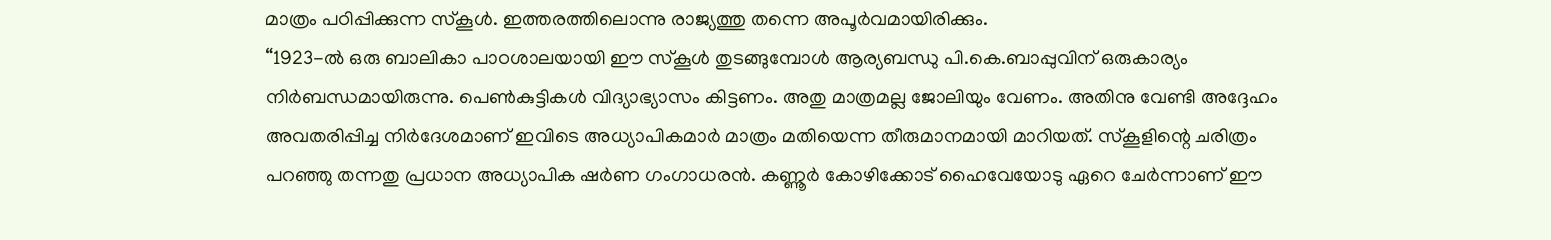മാത്രം പഠിപ്പിക്കുന്ന സ്കൂൾ. ഇത്തരത്തിലൊന്നു രാജ്യത്തു തന്നെ അപൂർവമായിരിക്കും.
“1923-ൽ ഒരു ബാലികാ പാഠശാലയായി ഈ സ്കൂൾ തുടങ്ങുമ്പോൾ ആര്യബന്ധു പി.കെ.ബാപ്പുവിന് ഒരുകാര്യം നിർബന്ധമായിരുന്നു. പെൺകുട്ടികൾ വിദ്യാഭ്യാസം കിട്ടണം. അതു മാത്രമല്ല ജോലിയും വേണം. അതിനു വേണ്ടി അദ്ദേഹം അവതരിപ്പിച്ച നിർദേശമാണ് ഇവിടെ അധ്യാപികമാർ മാത്രം മതിയെന്ന തീരുമാനമായി മാറിയത്. സ്കൂളിന്റെ ചരിത്രം പറഞ്ഞു തന്നതു പ്രധാന അധ്യാപിക ഷർണ ഗംഗാധരൻ. കണ്ണൂർ കോഴിക്കോട് ഹൈവേയോടു ഏറെ ചേർന്നാണ് ഈ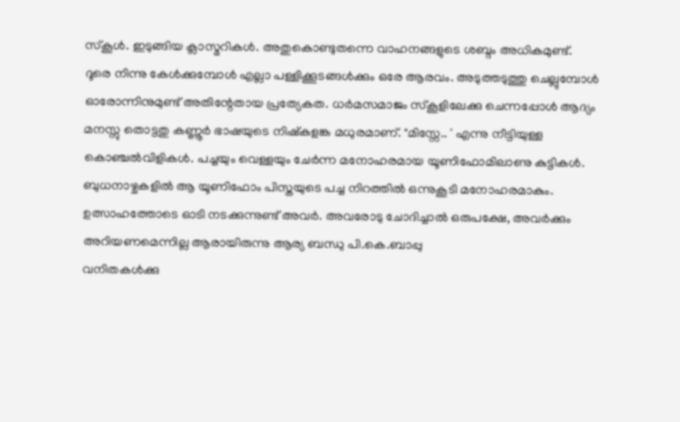സ്കൂൾ. ഇടുങ്ങിയ ക്ലാസ്മറികൾ. അതുകൊണ്ടുതന്നെ വാഹനങ്ങളുടെ ശബ്ദം അധികമുണ്ട്.
ദൂരെ നിന്നു കേൾക്കുമ്പോൾ എല്ലാ പള്ളിക്കൂടങ്ങൾക്കും ഒരേ ആരവം. അടുത്തടുത്തു ചെല്ലുമ്പോൾ ഓരോന്നിനുമുണ്ട് അതിന്റേതായ പ്രത്യേകത. ധർമസമാജം സ്കൂളിലേക്കു ചെന്നപ്പോൾ ആദ്യം മനസ്സു തൊട്ടതു കണ്ണൂർ ഭാഷയുടെ നിഷ്കളങ്ക മധുരമാണ്. "മിസ്സേ.. ' എന്നു നീട്ടിയുള്ള കൊഞ്ചൽവിളികൾ. പച്ചയും വെള്ളയും ചേർന്ന മനോഹരമായ യൂണിഫോമിലാണു കുട്ടികൾ.
ബുധനാഴ്ചകളിൽ ആ യൂണിഫോം പിസ്തയുടെ പച്ച നിറത്തിൽ ഒന്നുകൂടി മനോഹരമാകും. ഉത്സാഹത്തോടെ ഓടി നടക്കുന്നുണ്ട് അവർ. അവരോടു ചോദിച്ചാൽ ഒരുപക്ഷേ, അവർക്കും അറിയണമെന്നില്ല ആരായിരുന്നു ആര്യ ബന്ധു പി.കെ.ബാപ്പു
വനിതകൾക്കു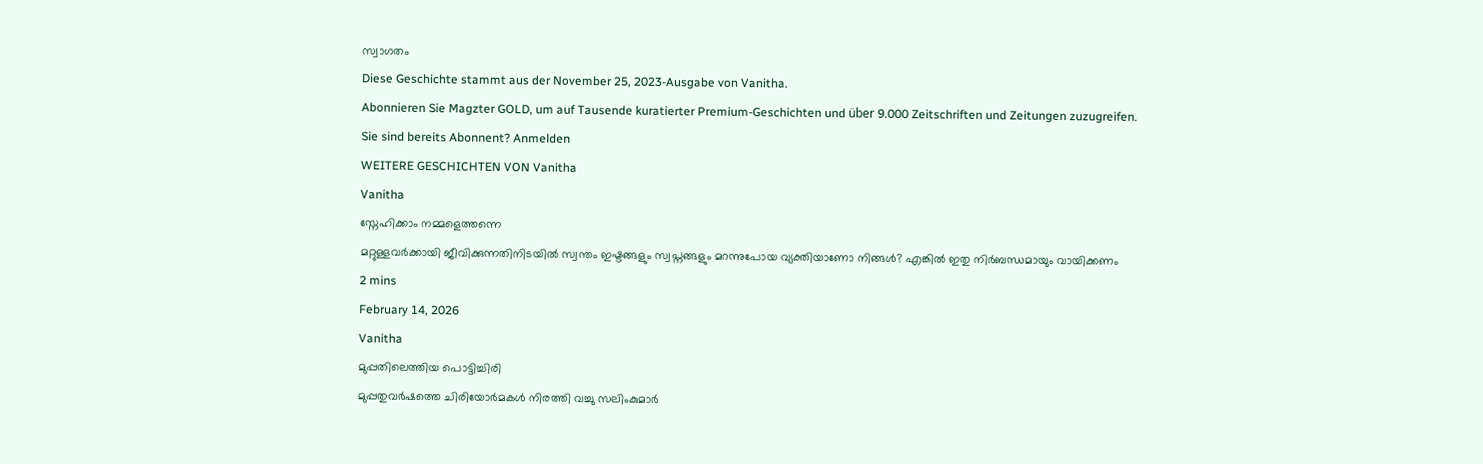സ്വാഗതം
Diese Geschichte stammt aus der November 25, 2023-Ausgabe von Vanitha.
Abonnieren Sie Magzter GOLD, um auf Tausende kuratierter Premium-Geschichten und über 9.000 Zeitschriften und Zeitungen zuzugreifen.
Sie sind bereits Abonnent? Anmelden
WEITERE GESCHICHTEN VON Vanitha
Vanitha
സ്നേഹിക്കാം നമ്മളെത്തന്നെ
മറ്റുള്ളവർക്കായി ജീവിക്കുന്നതിനിടയിൽ സ്വന്തം ഇഷ്ടങ്ങളും സ്വപ്നങ്ങളും മറന്നുപോയ വ്യക്തിയാണോ നിങ്ങൾ? എങ്കിൽ ഇതു നിർബന്ധമായും വായിക്കണം
2 mins
February 14, 2026
Vanitha
മുപ്പതിലെത്തിയ പൊട്ടിച്ചിരി
മുപ്പതുവർഷത്തെ ചിരിയോർമകൾ നിരത്തി വച്ചു സലിംകുമാർ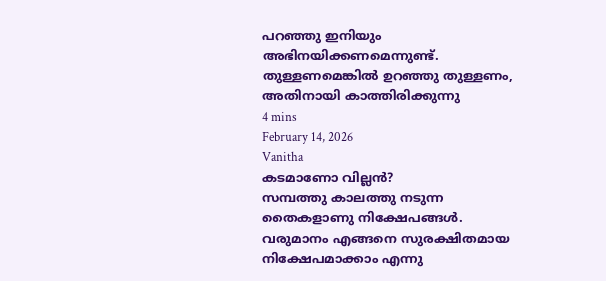പറഞ്ഞു ഇനിയും അഭിനയിക്കണമെന്നുണ്ട്. തുള്ളണമെങ്കിൽ ഉറഞ്ഞു തുള്ളണം, അതിനായി കാത്തിരിക്കുന്നു
4 mins
February 14, 2026
Vanitha
കടമാണോ വില്ലൻ?
സമ്പത്തു കാലത്തു നടുന്ന തൈകളാണു നിക്ഷേപങ്ങൾ. വരുമാനം എങ്ങനെ സുരക്ഷിതമായ നിക്ഷേപമാക്കാം എന്നു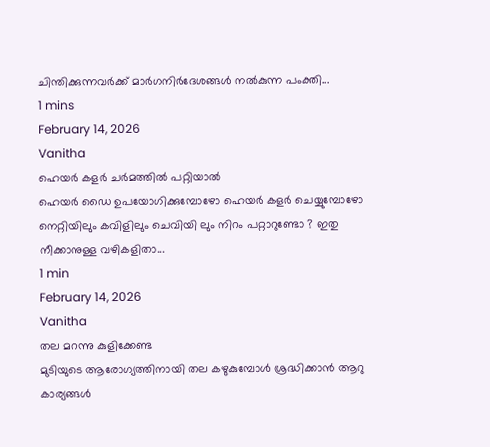ചിന്തിക്കുന്നവർക്ക് മാർഗനിർദേശങ്ങൾ നൽകുന്ന പംക്തി...
1 mins
February 14, 2026
Vanitha
ഹെയർ കളർ ചർമത്തിൽ പറ്റിയാൽ
ഹെയർ ഡൈ ഉപയോഗിക്കുമ്പോഴോ ഹെയർ കളർ ചെയ്യുമ്പോഴോ നെറ്റിയിലും കവിളിലും ചെവിയി ലും നിറം പറ്റാറുണ്ടോ ? ഇതു നീക്കാനുള്ള വഴികളിതാ...
1 min
February 14, 2026
Vanitha
തല മറന്നു കുളിക്കേണ്ട
മുടിയുടെ ആരോഗ്യത്തിനായി തല കഴുകുമ്പോൾ ശ്രദ്ധിക്കാൻ ആറു കാര്യങ്ങൾ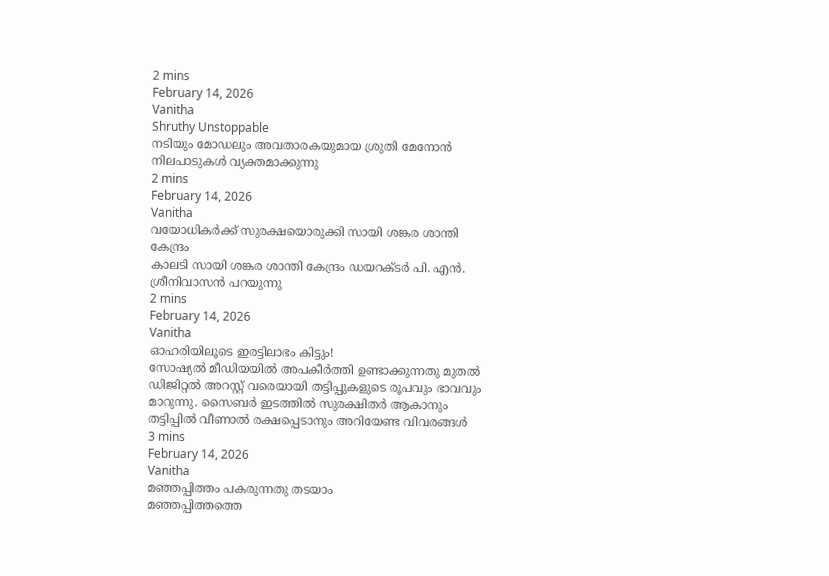2 mins
February 14, 2026
Vanitha
Shruthy Unstoppable
നടിയും മോഡലും അവതാരകയുമായ ശ്രുതി മേനോൻ നിലപാടുകൾ വ്യക്തമാക്കുന്നു
2 mins
February 14, 2026
Vanitha
വയോധികർക്ക് സുരക്ഷയൊരുക്കി സായി ശങ്കര ശാന്തി കേന്ദ്രം
കാലടി സായി ശങ്കര ശാന്തി കേന്ദ്രം ഡയറക്ടർ പി. എൻ. ശ്രീനിവാസൻ പറയുന്നു
2 mins
February 14, 2026
Vanitha
ഓഹരിയിലൂടെ ഇരട്ടിലാഭം കിട്ടും!
സോഷ്യൽ മീഡിയയിൽ അപകീർത്തി ഉണ്ടാക്കുന്നതു മുതൽ ഡിജിറ്റൽ അറസ്റ്റ് വരെയായി തട്ടിപ്പുകളുടെ രൂപവും ഭാവവും മാറുന്നു. സൈബർ ഇടത്തിൽ സുരക്ഷിതർ ആകാനും തട്ടിപ്പിൽ വീണാൽ രക്ഷപ്പെടാനും അറിയേണ്ട വിവരങ്ങൾ
3 mins
February 14, 2026
Vanitha
മഞ്ഞപ്പിത്തം പകരുന്നതു തടയാം
മഞ്ഞപ്പിത്തത്തെ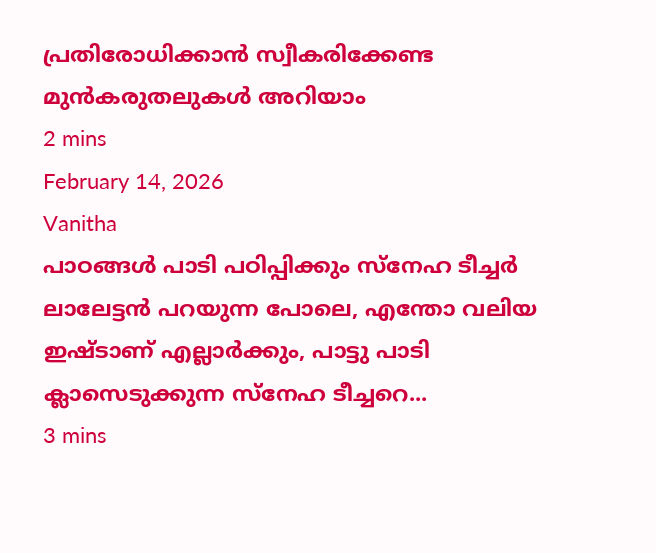പ്രതിരോധിക്കാൻ സ്വീകരിക്കേണ്ട മുൻകരുതലുകൾ അറിയാം
2 mins
February 14, 2026
Vanitha
പാഠങ്ങൾ പാടി പഠിപ്പിക്കും സ്നേഹ ടീച്ചർ
ലാലേട്ടൻ പറയുന്ന പോലെ, എന്തോ വലിയ ഇഷ്ടാണ് എല്ലാർക്കും, പാട്ടു പാടി ക്ലാസെടുക്കുന്ന സ്നേഹ ടീച്ചറെ...
3 mins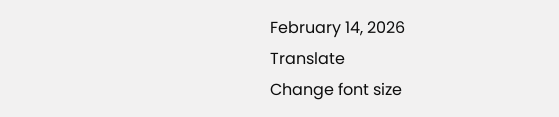February 14, 2026
Translate
Change font size